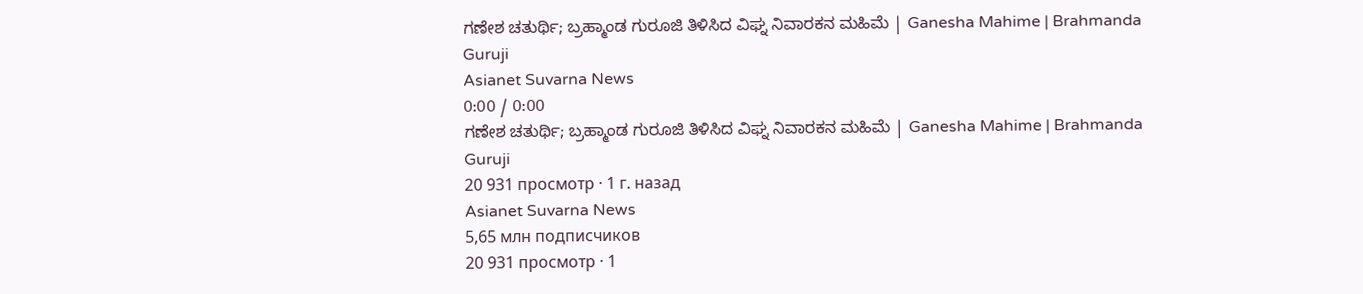ಗಣೇಶ ಚತುರ್ಥಿ; ಬ್ರಹ್ಮಾಂಡ ಗುರೂಜಿ ತಿಳಿಸಿದ ವಿಘ್ನ ನಿವಾರಕನ ಮಹಿಮೆ | Ganesha Mahime | Brahmanda Guruji
Asianet Suvarna News
0:00 / 0:00
ಗಣೇಶ ಚತುರ್ಥಿ; ಬ್ರಹ್ಮಾಂಡ ಗುರೂಜಿ ತಿಳಿಸಿದ ವಿಘ್ನ ನಿವಾರಕನ ಮಹಿಮೆ | Ganesha Mahime | Brahmanda Guruji
20 931 просмотр · 1 г. назад
Asianet Suvarna News
5,65 млн подписчиков
20 931 просмотр · 1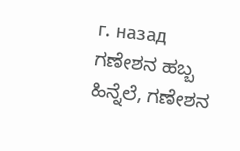г. назад
ಗಣೇಶನ ಹಬ್ಬ ಹಿನ್ನೆಲೆ, ಗಣೇಶನ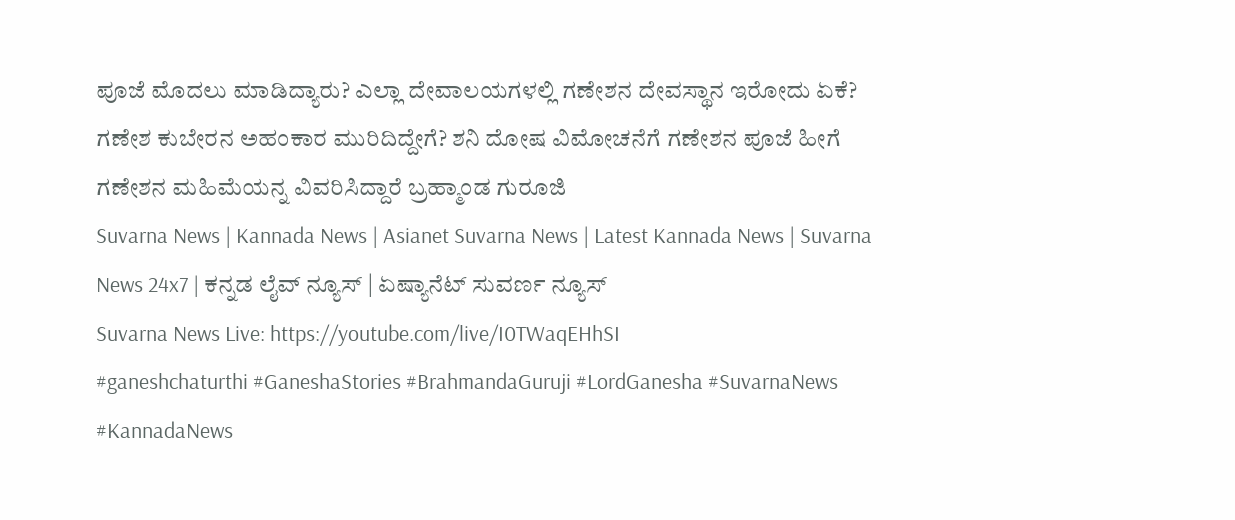ಪೂಜೆ ಮೊದಲು ಮಾಡಿದ್ಯಾರು? ಎಲ್ಲಾ ದೇವಾಲಯಗಳಲ್ಲಿ ಗಣೇಶನ ದೇವಸ್ಥಾನ ಇರೋದು ಏಕೆ? ಗಣೇಶ ಕುಬೇರನ ಅಹಂಕಾರ ಮುರಿದಿದ್ದೇಗೆ? ಶನಿ ದೋಷ ವಿಮೋಚನೆಗೆ ಗಣೇಶನ ಪೂಜೆ ಹೀಗೆ ಗಣೇಶನ ಮಹಿಮೆಯನ್ನ ವಿವರಿಸಿದ್ದಾರೆ ಬ್ರಹ್ಮಾಂಡ ಗುರೂಜಿ
Suvarna News | Kannada News | Asianet Suvarna News | Latest Kannada News | Suvarna News 24x7 | ಕನ್ನಡ ಲೈವ್ ನ್ಯೂಸ್ | ಏಷ್ಯಾನೆಟ್ ಸುವರ್ಣ ನ್ಯೂಸ್
Suvarna News Live: https://youtube.com/live/I0TWaqEHhSI
#ganeshchaturthi #GaneshaStories #BrahmandaGuruji #LordGanesha #SuvarnaNews #KannadaNews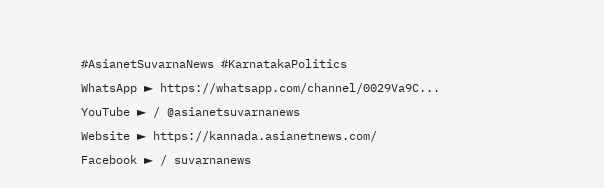#AsianetSuvarnaNews #KarnatakaPolitics
WhatsApp ► https://whatsapp.com/channel/0029Va9C...
YouTube ► / @asianetsuvarnanews
Website ► https://kannada.asianetnews.com/
Facebook ► / suvarnanews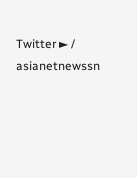Twitter ► / asianetnewssn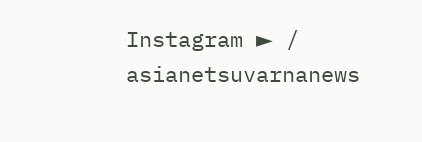Instagram ► / asianetsuvarnanews